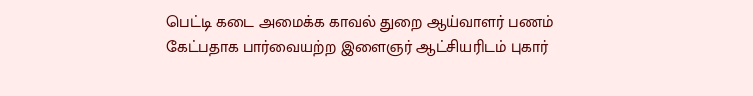பெட்டி கடை அமைக்க காவல் துறை ஆய்வாளர் பணம் கேட்பதாக பார்வையற்ற இளைஞர் ஆட்சியரிடம் புகார்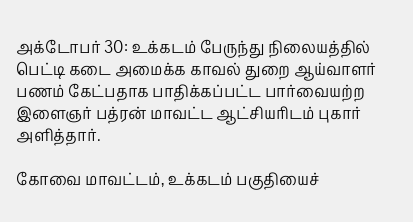அக்டோபர் 30: உக்கடம் பேருந்து நிலையத்தில் பெட்டி கடை அமைக்க காவல் துறை ஆய்வாளர் பணம் கேட்பதாக பாதிக்கப்பட்ட பார்வையற்ற இளைஞர் பத்ரன் மாவட்ட ஆட்சியரிடம் புகார் அளித்தார்.

கோவை மாவட்டம், உக்கடம் பகுதியைச்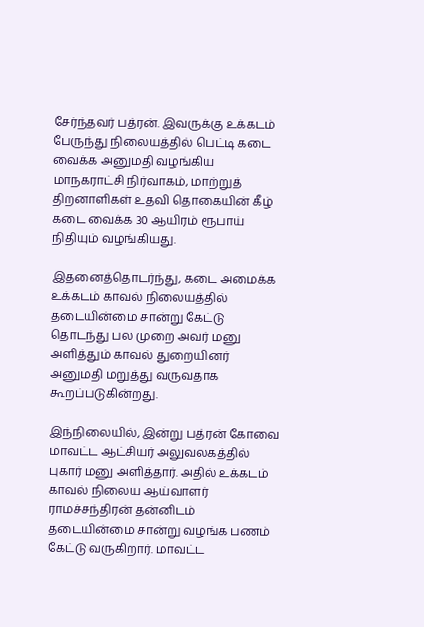சேர்ந்தவர் பத்ரன். இவருக்கு உக்கடம் பேருந்து நிலையத்தில் பெட்டி கடை வைக்க அனுமதி வழங்கிய மாநகராட்சி நிர்வாகம், மாற்றுத் திறனாளிகள் உதவி தொகையின் கீழ் கடை வைக்க 30 ஆயிரம் ரூபாய் நிதியும் வழங்கியது.

இதனைத்தொடர்ந்து, கடை அமைக்க உக்கடம் காவல் நிலையத்தில் தடையின்மை சான்று கேட்டு தொடந்து பல முறை அவர் மனு அளித்தும் காவல் துறையினர் அனுமதி மறுத்து வருவதாக கூறப்படுகின்றது.

இந்நிலையில், இன்று பத்ரன் கோவை மாவட்ட ஆட்சியர் அலுவலகத்தில் புகார் மனு அளித்தார். அதில் உக்கடம் காவல் நிலைய ஆய்வாளர் ராமச்சந்திரன் தன்னிடம் தடையின்மை சான்று வழங்க பணம் கேட்டு வருகிறார். மாவட்ட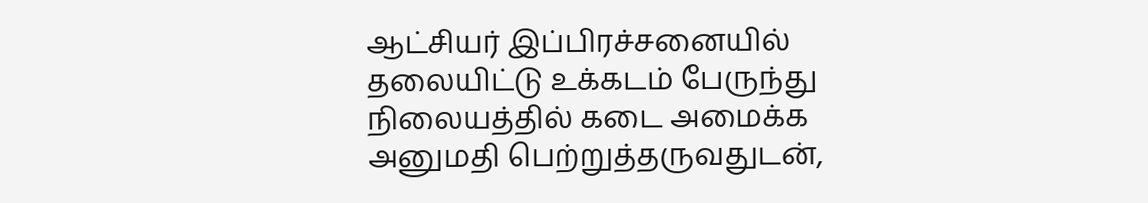ஆட்சியர் இப்பிரச்சனையில் தலையிட்டு உக்கடம் பேருந்து நிலையத்தில் கடை அமைக்க அனுமதி பெற்றுத்தருவதுடன்,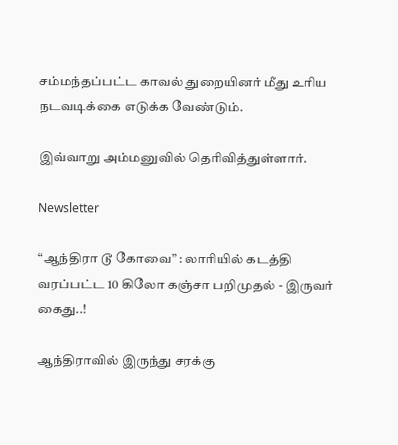சம்மந்தப்பட்ட காவல் துறையினர் மீது உரிய நடவடிக்கை எடுக்க வேண்டும்.

இவ்வாறு அம்மனுவில் தெரிவித்துள்ளார்.

Newsletter

“ஆந்திரா டூ கோவை” : லாரியில் கடத்தி வரப்பட்ட 10 கிலோ கஞ்சா பறிமுதல் - இருவர் கைது..!

ஆந்திராவில் இருந்து சரக்கு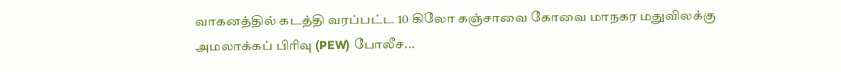வாகனத்தில் கடத்தி வரப்பட்ட 10 கிலோ கஞ்சாவை கோவை மாநகர மதுவிலக்கு அமலாக்கப் பிரிவு (PEW) போலீச...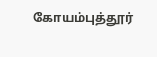கோயம்புத்தூர்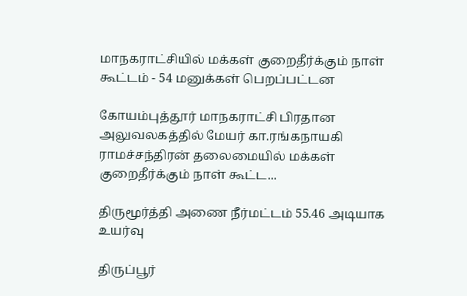மாநகராட்சியில் மக்கள் குறைதீர்க்கும் நாள் கூட்டம் - 54 மனுக்கள் பெறப்பட்டன

கோயம்புத்தூர் மாநகராட்சி பிரதான அலுவலகத்தில் மேயர் கா.ரங்கநாயகி ராமச்சந்திரன் தலைமையில் மக்கள் குறைதீர்க்கும் நாள் கூட்ட...

திருமூர்த்தி அணை நீர்மட்டம் 55.46 அடியாக உயர்வு

திருப்பூர்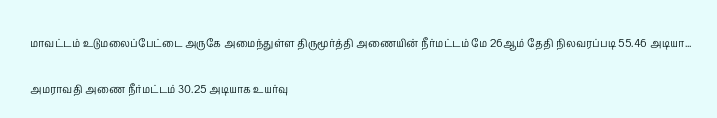மாவட்டம் உடுமலைப்பேட்டை அருகே அமைந்துள்ள திருமூர்த்தி அணையின் நீர்மட்டம் மே 26ஆம் தேதி நிலவரப்படி 55.46 அடியா...

அமராவதி அணை நீர்மட்டம் 30.25 அடியாக உயர்வு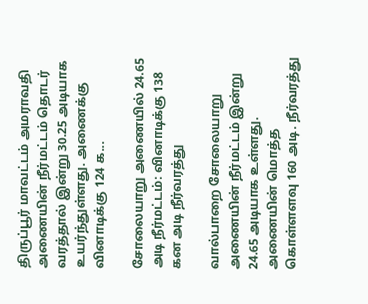திருப்பூர் மாவட்டம் அமராவதி அணையின் நீர்மட்டம் தொடர் வரத்தால் இன்று 30.25 அடியாக உயர்ந்துள்ளது. அணைக்கு வினாடிக்கு 124 க...

சோலையாறு அணையில் 24.65 அடி நீர்மட்டம்: வினாடிக்கு 138 கன அடி நீர்வரத்து

வால்பாறை சோலையாறு அணையின் நீர்மட்டம் இன்று 24.65 அடியாக உள்ளது. அணையின் மொத்த கொள்ளளவு 160 அடி. நீர்வரத்து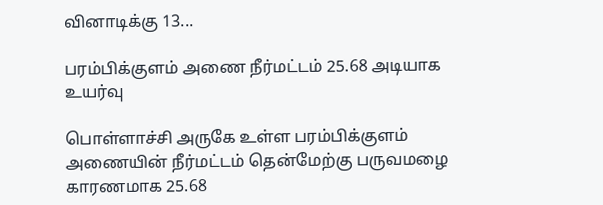வினாடிக்கு 13...

பரம்பிக்குளம் அணை நீர்மட்டம் 25.68 அடியாக உயர்வு

பொள்ளாச்சி அருகே உள்ள பரம்பிக்குளம் அணையின் நீர்மட்டம் தென்மேற்கு பருவமழை காரணமாக 25.68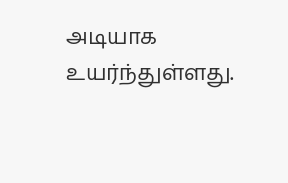அடியாக உயர்ந்துள்ளது.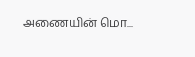அணையின் மொ...